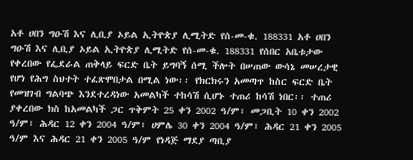አቶ ሀበን ግዑሽ እና ሊቢያ ኦይል ኢትዮጵያ ሊሚትድ የሰ-መ-ቁ. 188331 አቶ ሀበን ግዑሽ እና ሊቢያ ኦይል ኢትዮጵያ ሊሚትድ የሰ-መ-ቁ. 188331 የሰበር አቤቱታው የቀረበው የፌደራል ጠቅላይ ፍርድ ቤት ይግባኝ ሰሚ ችሎት በሠጠው ውሳኔ መሠረታዊ የሆነ የሕግ ስህተት ተፈጽሞበታል በሚል ነው፡፡ የክርክሩን አመጣጥ ከስር ፍርድ ቤት የመዝገብ ግልባጭ እንደተረዳነው አመልካች ተከሳሽ ሲሆኑ ተጠሪ ከሳሽ ነበር፡፡ ተጠሪ ያቀረበው ክስ ከአመልካች ጋር ጥቅምት 25 ቀን 2002 ዓ/ም፣ መጋቢት 10 ቀን 2002 ዓ/ም፣ ሕዳር 12 ቀን 2004 ዓ/ም፣ ሀምሌ 30 ቀን 2004 ዓ/ም፣ ሕዳር 21 ቀን 2005 ዓ/ም እና ሕዳር 21 ቀን 2005 ዓ/ም የነዳጅ ማደያ ጣቢያ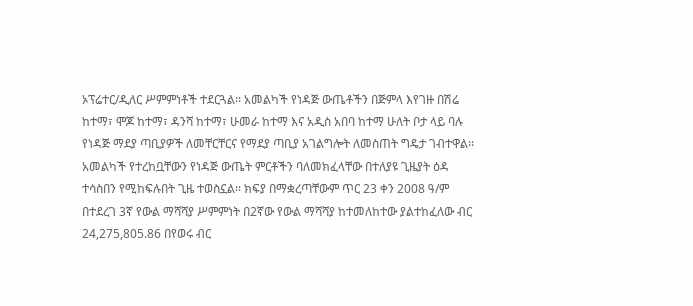ኦፕሬተር/ዲለር ሥምምነቶች ተደርጓል፡፡ አመልካች የነዳጅ ውጤቶችን በጅምላ እየገዙ በሽሬ ከተማ፣ ሞጆ ከተማ፣ ዳንሻ ከተማ፣ ሁመራ ከተማ እና አዲስ አበባ ከተማ ሁለት ቦታ ላይ ባሉ የነዳጅ ማደያ ጣቢያዎች ለመቸርቸርና የማደያ ጣቢያ አገልግሎት ለመስጠት ግዴታ ገብተዋል፡፡ አመልካች የተረከቧቸውን የነዳጅ ውጤት ምርቶችን ባለመክፈላቸው በተለያዩ ጊዜያት ዕዳ ተሳስበን የሚከፍሉበት ጊዜ ተወስኗል፡፡ ክፍያ በማቋረጣቸውም ጥር 23 ቀን 2008 ዓ/ም በተደረገ 3ኛ የውል ማሻሻያ ሥምምነት በ2ኛው የውል ማሻሻያ ከተመለከተው ያልተከፈለው ብር 24,275,805.86 በየወሩ ብር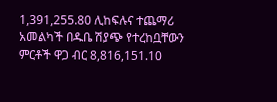1,391,255.80 ሊከፍሉና ተጨማሪ አመልካች በዱቤ ሽያጭ የተረከቧቸውን ምርቶች ዋጋ ብር 8,816,151.10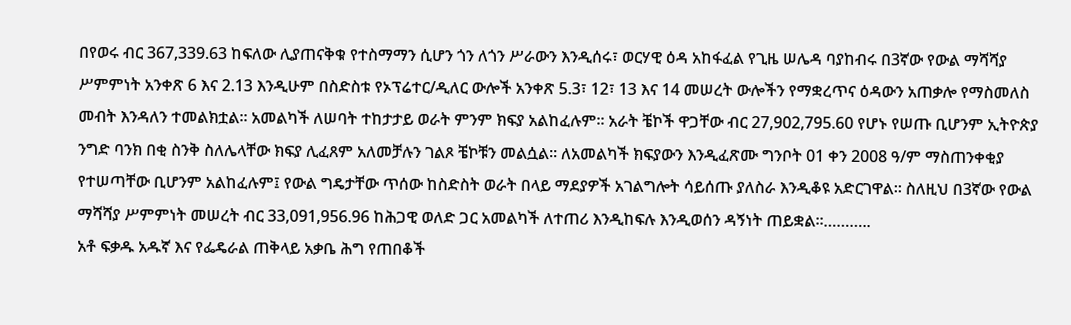በየወሩ ብር 367,339.63 ከፍለው ሊያጠናቅቁ የተስማማን ሲሆን ጎን ለጎን ሥራውን እንዲሰሩ፣ ወርሃዊ ዕዳ አከፋፈል የጊዜ ሠሌዳ ባያከብሩ በ3ኛው የውል ማሻሻያ ሥምምነት አንቀጽ 6 እና 2.13 እንዲሁም በስድስቱ የኦፕሬተር/ዲለር ውሎች አንቀጽ 5.3፣ 12፣ 13 እና 14 መሠረት ውሎችን የማቋረጥና ዕዳውን አጠቃሎ የማስመለስ መብት እንዳለን ተመልክቷል፡፡ አመልካች ለሠባት ተከታታይ ወራት ምንም ክፍያ አልከፈሉም፡፡ አራት ቼኮች ዋጋቸው ብር 27,902,795.60 የሆኑ የሠጡ ቢሆንም ኢትዮጵያ ንግድ ባንክ በቂ ስንቅ ስለሌላቸው ክፍያ ሊፈጸም አለመቻሉን ገልጾ ቼኮቹን መልሷል፡፡ ለአመልካች ክፍያውን እንዲፈጽሙ ግንቦት 01 ቀን 2008 ዓ/ም ማስጠንቀቂያ የተሠጣቸው ቢሆንም አልከፈሉም፤ የውል ግዴታቸው ጥሰው ከስድስት ወራት በላይ ማደያዎች አገልግሎት ሳይሰጡ ያለስራ እንዲቆዩ አድርገዋል፡፡ ስለዚህ በ3ኛው የውል ማሻሻያ ሥምምነት መሠረት ብር 33,091,956.96 ከሕጋዊ ወለድ ጋር አመልካች ለተጠሪ እንዲከፍሉ እንዲወሰን ዳኝነት ጠይቋል፡፡………..
አቶ ፍቃዱ አዱኛ እና የፌዴራል ጠቅላይ አቃቤ ሕግ የጠበቆች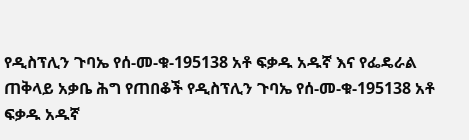የዲስፕሊን ጉባኤ የሰ-መ-ቁ-195138 አቶ ፍቃዱ አዱኛ እና የፌዴራል ጠቅላይ አቃቤ ሕግ የጠበቆች የዲስፕሊን ጉባኤ የሰ-መ-ቁ-195138 አቶ ፍቃዱ አዱኛ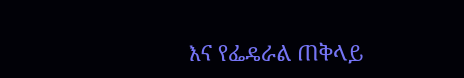እና የፌዴራል ጠቅላይ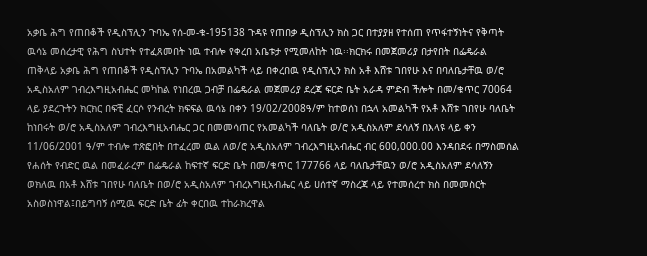አቃቤ ሕግ የጠበቆች የዲስፕሊን ጉባኤ የሰ-መ-ቁ-195138 ጉዳዩ የጠበቃ ዲስፕሊን ክስ ጋር በተያያዘ የተሰጠ የጥፋተኝነትና የቅጣት ዉሳኔ መሰረታዊ የሕግ ስህተት የተፈጸመበት ነዉ ተብሎ የቀረበ አቤቱታ የሚመለከት ነዉ፡፡ክርክሩ በመጀመሪያ በታየበት በፌዴራል ጠቅላይ አቃቤ ሕግ የጠበቆች የዲስፕሊን ጉባኤ በአመልካች ላይ በቀረበዉ የዲስፕሊን ክስ አቶ እሸቱ ገበየሁ እና በባለቤታቸዉ ወ/ሮ አዲስአለም ገብረእግዚአብሔር መካከል የነበረዉ ጋብቻ በፌዴራል መጀመሪያ ደረጃ ፍርድ ቤት አራዳ ምድብ ችሎት በመ/ቁጥር 70064 ላይ ያደረጉትን ክርክር በፍቺ ፈርሶ የንብረት ክፍፍል ዉሳኔ በቀን 19/02/2008ዓ/ም ከተወሰነ በኋላ አመልካች የአቶ እሸቱ ገበየሁ ባለቤት ከነበሩት ወ/ሮ አዲስአለም ገብረእግዚአብሔር ጋር በመመሳጠር የአመልካች ባለቤት ወ/ሮ አዲስአለም ደሳለኝ በእላዩ ላይ ቀን 11/06/2001 ዓ/ም ተብሎ ተጽፎበት በተፈረመ ዉል ለወ/ሮ አዲስአለም ገብረእግዚአብሔር ብር 600,000.00 እንዳበደሩ በማስመሰል የሐሰት የብድር ዉል በመፈራረም በፌዴራል ከፍተኛ ፍርድ ቤት በመ/ቁጥር 177766 ላይ ባለቤታቸዉን ወ/ሮ አዲስአለም ደሳለኝን ወክለዉ በአቶ እሸቱ ገበየሁ ባለቤት በወ/ሮ አዲስአለም ገብረእግዚአብሔር ላይ ሀሰተኛ ማስረጃ ላይ የተመሰረተ ክስ በመመስርት አስወስነዋል፤በይግባኝ ሰሚዉ ፍርድ ቤት ፊት ቀርበዉ ተከራክረዋል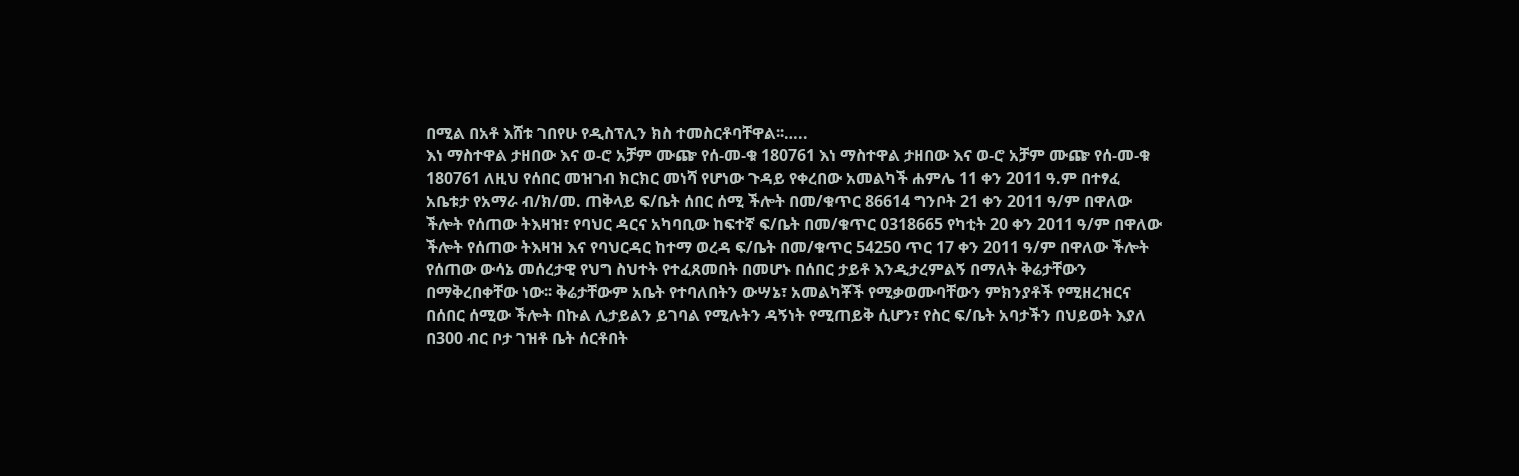በሚል በአቶ እሸቱ ገበየሁ የዲስፕሊን ክስ ተመስርቶባቸዋል፡፡…..
እነ ማስተዋል ታዘበው እና ወ-ሮ አቻም ሙጬ የሰ-መ-ቁ 180761 እነ ማስተዋል ታዘበው እና ወ-ሮ አቻም ሙጬ የሰ-መ-ቁ 180761 ለዚህ የሰበር መዝገብ ክርክር መነሻ የሆነው ጉዳይ የቀረበው አመልካች ሐምሌ 11 ቀን 2011 ዓ.ም በተፃፈ አቤቱታ የአማራ ብ/ክ/መ. ጠቅላይ ፍ/ቤት ሰበር ሰሚ ችሎት በመ/ቁጥር 86614 ግንቦት 21 ቀን 2011 ዓ/ም በዋለው ችሎት የሰጠው ትእዛዝ፣ የባህር ዳርና አካባቢው ከፍተኛ ፍ/ቤት በመ/ቁጥር 0318665 የካቲት 20 ቀን 2011 ዓ/ም በዋለው ችሎት የሰጠው ትእዛዝ እና የባህርዳር ከተማ ወረዳ ፍ/ቤት በመ/ቁጥር 54250 ጥር 17 ቀን 2011 ዓ/ም በዋለው ችሎት የሰጠው ውሳኔ መሰረታዊ የህግ ስህተት የተፈጸመበት በመሆኑ በሰበር ታይቶ እንዲታረምልኝ በማለት ቅሬታቸውን በማቅረበቀቸው ነው፡፡ ቅሬታቸውም አቤት የተባለበትን ውሣኔ፣ አመልካቾች የሚቃወሙባቸውን ምክንያቶች የሚዘረዝርና በሰበር ሰሚው ችሎት በኩል ሊታይልን ይገባል የሚሉትን ዳኝነት የሚጠይቅ ሲሆን፣ የስር ፍ/ቤት አባታችን በህይወት እያለ በ300 ብር ቦታ ገዝቶ ቤት ሰርቶበት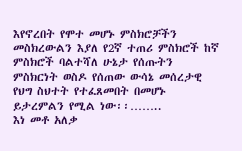እየኖረበት የሞተ መሆኑ ምስክሮቻችን መስክረውልን እያለ የ2ኛ ተጠሪ ምስክሮች ከኛ ምስክሮች ባልተሻለ ሁኔታ የሰጡትን ምስክርነት ወስዶ የሰጠው ውሳኔ መሰረታዊ የህግ ስህተት የተፈጸመበት በመሆኑ ይታረምልን የሚል ነው፡፡……..
እነ መቶ አለቃ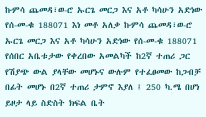ኩምሳ ጨመዳ፣ወ-ሮ ኡርጌ መርጋ እና አቶ ካሳሁን አድነው የሰ-መ-ቁ 188071 እነ መቶ አለቃ ኩምሳ ጨመዳ፣ወ-ሮ ኡርጌ መርጋ እና አቶ ካሳሁን አድነው የሰ-መ-ቁ 188071 የሰበር አቤቱታው የቀረበው አመልካች ከ2ኛ ተጠሪ ጋር የሽያጭ ውል ያላቸው መሆኑና ውሉም የተፈፀመው ከጋብቻ በፊት መሆኑ በ2ኛ ተጠሪ ታምኖ እያለ ፤ 250 ካ.ሜ በሆነ ይዞታ ላይ ስድስት ክፍል ቤት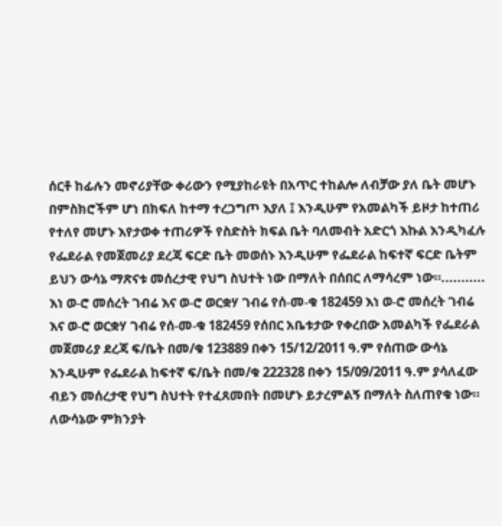ሰርቶ ከፊሉን መኖሪያቸው ቀሪውን የሚያከራዩት በአጥር ተከልሎ ለብቻው ያለ ቤት መሆኑ በምስክሮችም ሆነ በክፍለ ከተማ ተረጋግጦ እያለ ፤ እንዲሁም የአመልካች ይዞታ ከተጠሪ የተለየ መሆኑ እየታወቀ ተጠሪዎች የስድስት ክፍል ቤት ባለመብት አድርጎ እኩል እንዲካፈሉ የፌደራል የመጀመሪያ ደረጃ ፍርድ ቤት መወሰኑ እንዲሁም የፌደራል ከፍተኛ ፍርድ ቤትም ይህን ውሳኔ ማጽናቱ መሰረታዊ የህግ ስህተት ነው በማለት በሰበር ለማሳረም ነው።...........
እነ ወ-ሮ መሰረት ገብሬ እና ወ-ሮ ወርቋሃ ገብሬ የሰ-መ-ቁ 182459 እነ ወ-ሮ መሰረት ገብሬ እና ወ-ሮ ወርቋሃ ገብሬ የሰ-መ-ቁ 182459 የሰበር አቤቱታው የቀረበው አመልካች የፌደራል መጀመሪያ ደረጃ ፍ/ቤት በመ/ቁ 123889 በቀን 15/12/2011 ዓ.ም የሰጠው ውሳኔ እንዲሁም የፌደራል ከፍተኛ ፍ/ቤት በመ/ቁ 222328 በቀን 15/09/2011 ዓ.ም ያሳለፈው ብይን መሰረታዊ የህግ ስህተት የተፈጸመበት በመሆኑ ይታረምልኝ በማለት ስለጠየቁ ነው። ለውሳኔው ምክንያት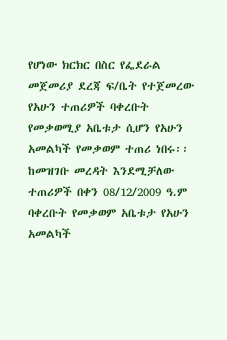የሆነው ክርክር በስር የፌደራል መጀመሪያ ደረጃ ፍ/ቤት የተጀመረው የአሁን ተጠሪዎች ባቀረቡት የመቃወሚያ አቤቱታ ሲሆን የአሁን አመልካች የመቃወም ተጠሪ ነበሩ፡፡ከመዝገቡ መረዳት እንደሚቻለው ተጠሪዎች በቀን 08/12/2009 ዓ.ም ባቀረቡት የመቃወም አቤቱታ የአሁን አመልካች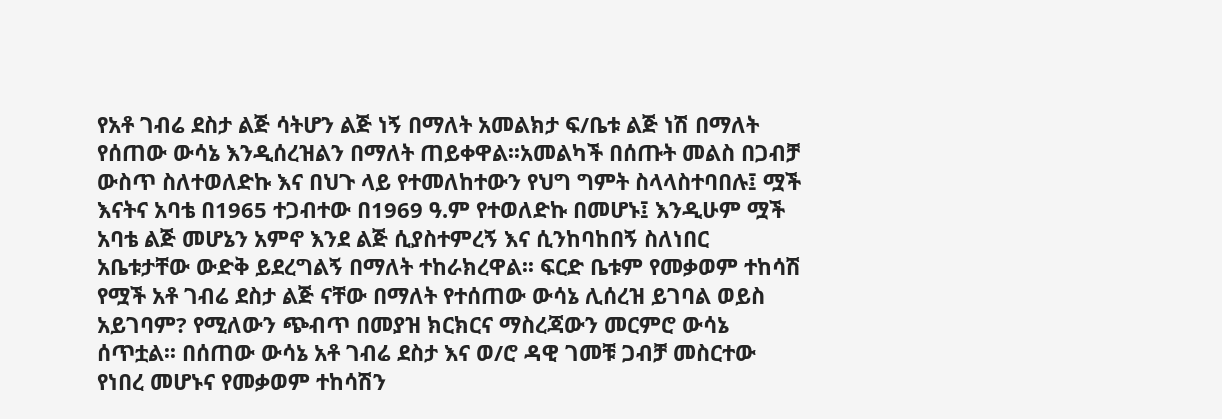የአቶ ገብሬ ደስታ ልጅ ሳትሆን ልጅ ነኝ በማለት አመልክታ ፍ/ቤቱ ልጅ ነሽ በማለት የሰጠው ውሳኔ እንዲሰረዝልን በማለት ጠይቀዋል፡፡አመልካች በሰጡት መልስ በጋብቻ ውስጥ ስለተወለድኩ እና በህጉ ላይ የተመለከተውን የህግ ግምት ስላላስተባበሉ፤ ሟች እናትና አባቴ በ1965 ተጋብተው በ1969 ዓ.ም የተወለድኩ በመሆኑ፤ እንዲሁም ሟች አባቴ ልጅ መሆኔን አምኖ እንደ ልጅ ሲያስተምረኝ እና ሲንከባከበኝ ስለነበር አቤቱታቸው ውድቅ ይደረግልኝ በማለት ተከራክረዋል፡፡ ፍርድ ቤቱም የመቃወም ተከሳሽ የሟች አቶ ገብሬ ደስታ ልጅ ናቸው በማለት የተሰጠው ውሳኔ ሊሰረዝ ይገባል ወይስ አይገባም? የሚለውን ጭብጥ በመያዝ ክርክርና ማስረጃውን መርምሮ ውሳኔ ሰጥቷል፡፡ በሰጠው ውሳኔ አቶ ገብሬ ደስታ እና ወ/ሮ ዳዊ ገመቹ ጋብቻ መስርተው የነበረ መሆኑና የመቃወም ተከሳሽን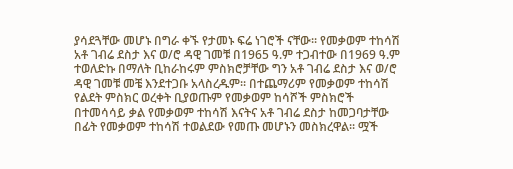ያሳደጓቸው መሆኑ በግራ ቀኙ የታመኑ ፍሬ ነገሮች ናቸው፡፡ የመቃወም ተከሳሽ አቶ ገብሬ ደስታ እና ወ/ሮ ዳዊ ገመቹ በ1965 ዓ.ም ተጋብተው በ1969 ዓ.ም ተወለድኩ በማለት ቢከራከሩም ምስክሮቻቸው ግን አቶ ገብሬ ደስታ እና ወ/ሮ ዳዊ ገመቹ መቼ እንደተጋቡ አላስረዱም፡፡ በተጨማሪም የመቃወም ተከሳሽ የልደት ምስክር ወረቀት ቢያወጡም የመቃወም ከሳሾች ምስክሮች በተመሳሳይ ቃል የመቃወም ተከሳሽ እናትና አቶ ገብሬ ደስታ ከመጋባታቸው በፊት የመቃወም ተከሳሽ ተወልደው የመጡ መሆኑን መስክረዋል፡፡ ሟች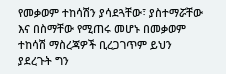የመቃወም ተከሳሽን ያሳደጓቸው፣ ያስተማሯቸው እና በስማቸው የሚጠሩ መሆኑ በመቃወም ተከሳሽ ማስረጃዎች ቢረጋገጥም ይህን ያደረጉት ግን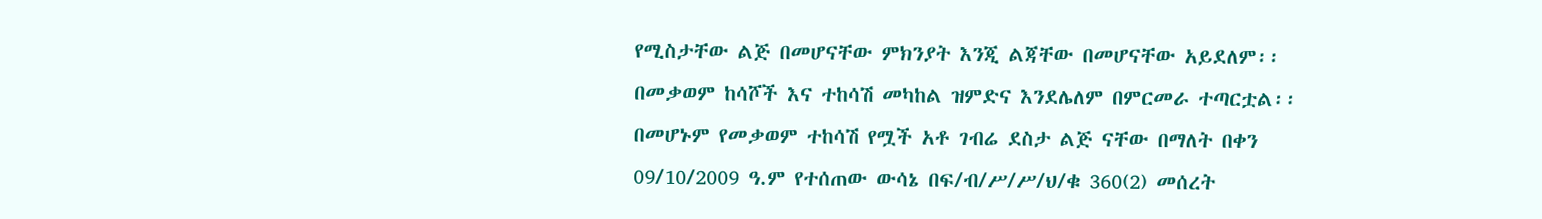የሚስታቸው ልጅ በመሆናቸው ምክንያት እንጂ ልጃቸው በመሆናቸው አይደለም፡፡ በመቃወም ከሳሾች እና ተከሳሽ መካከል ዝምድና እንደሌለም በምርመራ ተጣርቷል፡፡ በመሆኑም የመቃወም ተከሳሽ የሟች አቶ ገብሬ ደስታ ልጅ ናቸው በማለት በቀን 09/10/2009 ዓ.ም የተሰጠው ውሳኔ በፍ/ብ/ሥ/ሥ/ህ/ቁ 360(2) መሰረት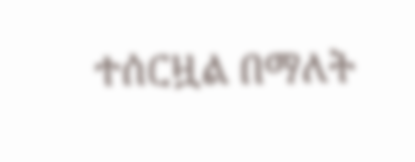ተሰርዟል በማለት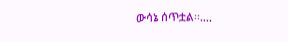ውሳኔ ሰጥቷል፡፡….